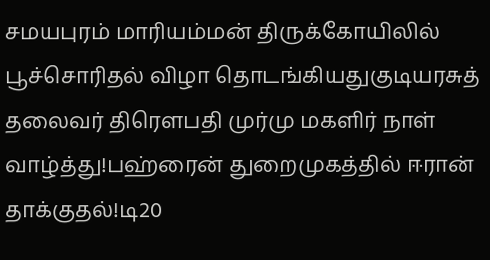சமயபுரம் மாரியம்மன் திருக்கோயிலில் பூச்சொரிதல் விழா தொடங்கியதுகுடியரசுத் தலைவர் திரௌபதி முர்மு மகளிர் நாள் வாழ்த்து!பஹ்ரைன் துறைமுகத்தில் ஈரான் தாக்குதல்!டி20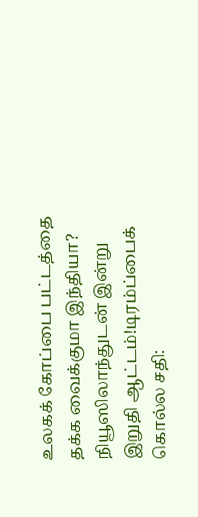உலகக் கோப்பை பட்டத்தை தக்க வைக்குமா இந்தியா? நியூஸிலாந்துடன் இன்று இறுதி ஆட்டம்!டிரம்ப்பைக் கொல்ல சதி: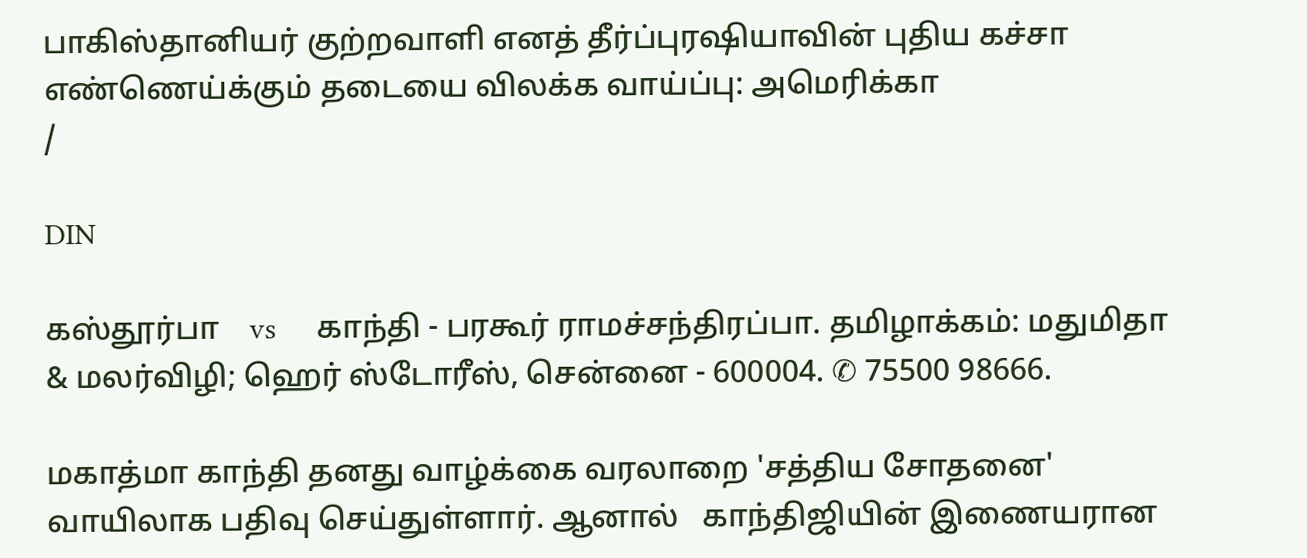பாகிஸ்தானியர் குற்றவாளி எனத் தீர்ப்புரஷியாவின் புதிய கச்சா எண்ணெய்க்கும் தடையை விலக்க வாய்ப்பு: அமெரிக்கா
/

DIN

கஸ்தூர்பா    vs     காந்தி - பரகூர் ராமச்சந்திரப்பா. தமிழாக்கம்: மதுமிதா & மலர்விழி; ஹெர் ஸ்டோரீஸ், சென்னை - 600004. ✆ 75500 98666.

மகாத்மா காந்தி தனது வாழ்க்கை வரலாறை 'சத்திய சோதனை' வாயிலாக பதிவு செய்துள்ளார். ஆனால்   காந்திஜியின் இணையரான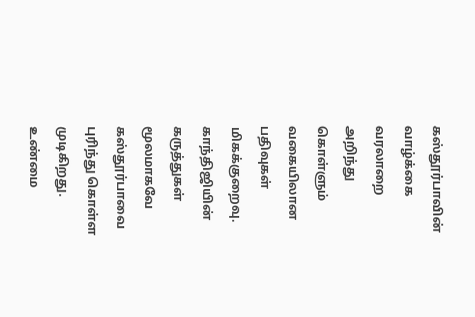கஸ்தூர்பாவின் வாழ்க்கை வரலாறை அறிந்து கொள்ளும் வகையிலான பதிவுகள் மிகக்குறைவு. காந்திஜியின் கருத்துகள் மூலமாகவே கஸ்தூர்பாவை புரிந்து கொள்ள முடிகிறது. உண்மை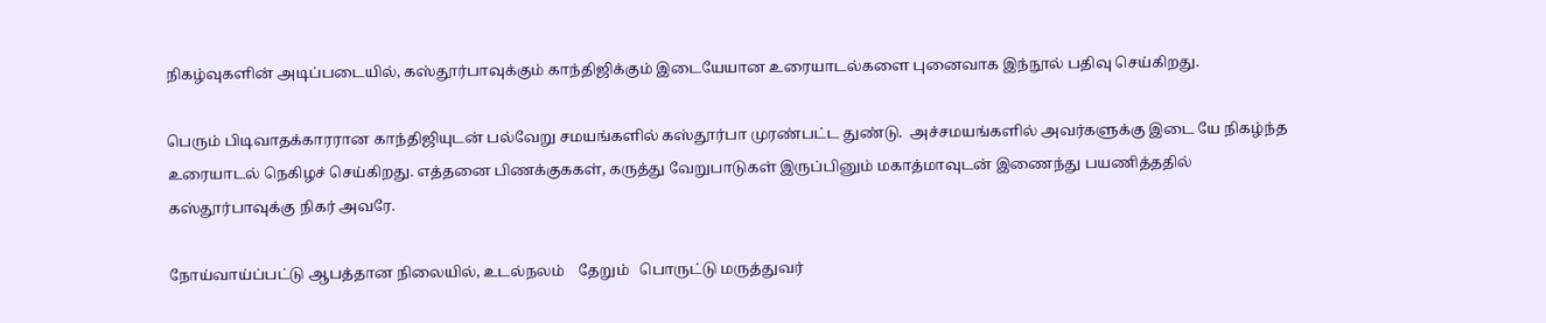நிகழ்வுகளின் அடிப்படையில், கஸ்தூர்பாவுக்கும் காந்திஜிக்கும் இடையேயான உரையாடல்களை புனைவாக இந்நூல் பதிவு செய்கிறது.

பெரும் பிடிவாதக்காரரான காந்திஜியுடன் பல்வேறு சமயங்களில் கஸ்தூர்பா முரண்பட்ட துண்டு.  அச்சமயங்களில் அவர்களுக்கு இடை யே நிகழ்ந்த உரையாடல் நெகிழச் செய்கிறது. எத்தனை பிணக்குககள், கருத்து வேறுபாடுகள் இருப்பினும் மகாத்மாவுடன் இணைந்து பயணித்ததில் கஸ்தூர்பாவுக்கு நிகர் அவரே.

நோய்வாய்ப்பட்டு ஆபத்தான நிலையில், உடல்நலம்    தேறும்   பொருட்டு மருத்துவர்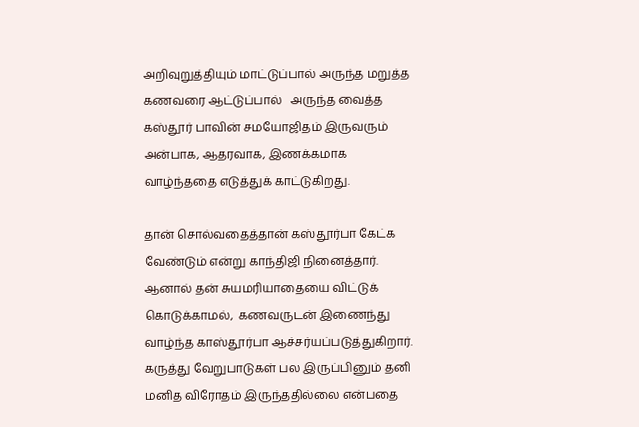அறிவுறுத்தியும் மாட்டுப்பால் அருந்த மறுத்த கணவரை ஆட்டுப்பால்   அருந்த வைத்த கஸ்தூர் பாவின் சமயோஜிதம் இருவரும் அன்பாக, ஆதரவாக, இணக்கமாக வாழ்ந்ததை எடுத்துக் காட்டுகிறது.

தான் சொல்வதைத்தான் கஸ்தூர்பா கேட்க வேண்டும் என்று காந்திஜி நினைத்தார். ஆனால் தன் சுயமரியாதையை விட்டுக் கொடுக்காமல்,  கணவருடன் இணைந்து வாழ்ந்த காஸ்தூர்பா ஆச்சர்யப்படுத்துகிறார்.     கருத்து வேறுபாடுகள் பல இருப்பினும் தனி மனித விரோதம் இருந்ததில்லை என்பதை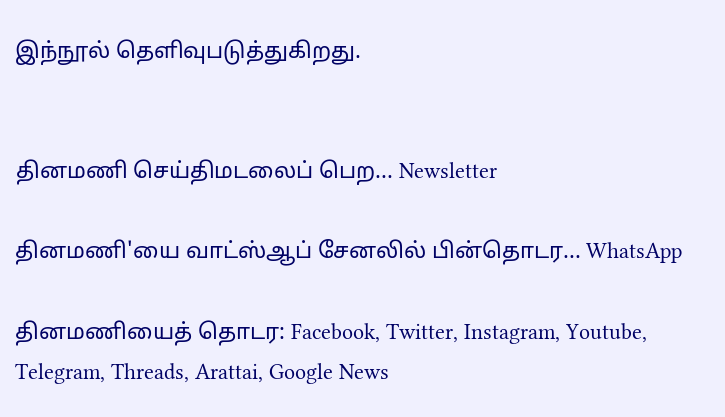இந்நூல் தெளிவுபடுத்துகிறது.


தினமணி செய்திமடலைப் பெற... Newsletter

தினமணி'யை வாட்ஸ்ஆப் சேனலில் பின்தொடர... WhatsApp

தினமணியைத் தொடர: Facebook, Twitter, Instagram, Youtube, Telegram, Threads, Arattai, Google News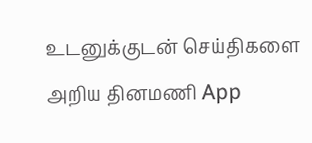உடனுக்குடன் செய்திகளை அறிய தினமணி App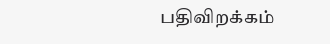பதிவிறக்கம்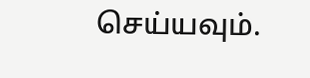செய்யவும்.